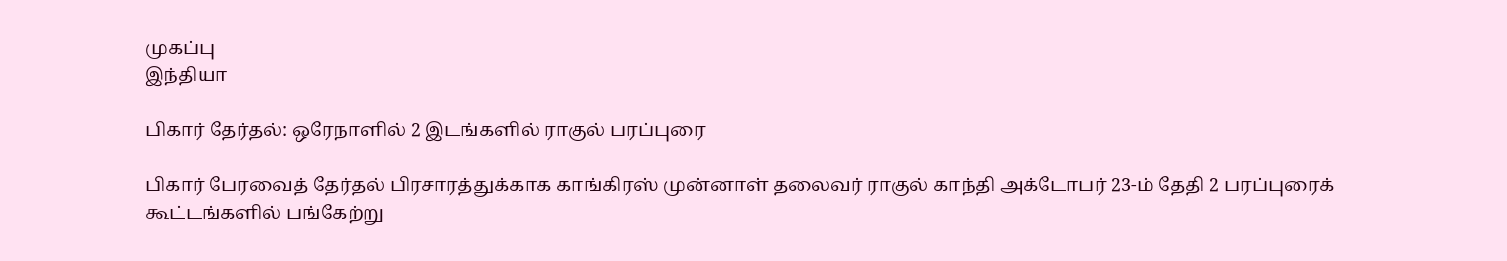முகப்பு
இந்தியா

பிகார் தேர்தல்: ஒரேநாளில் 2 இடங்களில் ராகுல் பரப்புரை

பிகார் பேரவைத் தேர்தல் பிரசாரத்துக்காக காங்கிரஸ் முன்னாள் தலைவர் ராகுல் காந்தி அக்டோபர் 23-ம் தேதி 2 பரப்புரைக் கூட்டங்களில் பங்கேற்று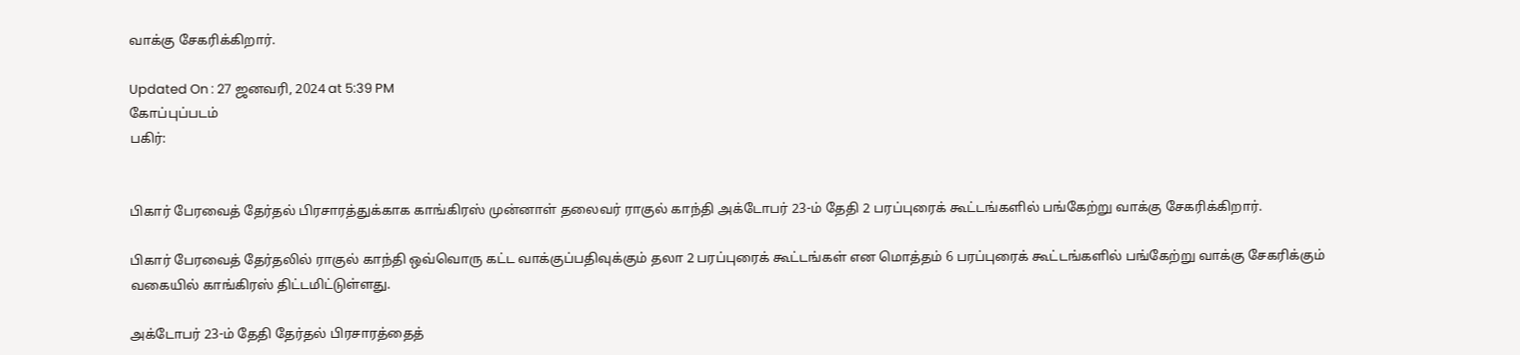வாக்கு சேகரிக்கிறார்.

Updated On : 27 ஜனவரி, 2024 at 5:39 PM
கோப்புப்படம்
பகிர்:


பிகார் பேரவைத் தேர்தல் பிரசாரத்துக்காக காங்கிரஸ் முன்னாள் தலைவர் ராகுல் காந்தி அக்டோபர் 23-ம் தேதி 2 பரப்புரைக் கூட்டங்களில் பங்கேற்று வாக்கு சேகரிக்கிறார்.

பிகார் பேரவைத் தேர்தலில் ராகுல் காந்தி ஒவ்வொரு கட்ட வாக்குப்பதிவுக்கும் தலா 2 பரப்புரைக் கூட்டங்கள் என மொத்தம் 6 பரப்புரைக் கூட்டங்களில் பங்கேற்று வாக்கு சேகரிக்கும் வகையில் காங்கிரஸ் திட்டமிட்டுள்ளது.

அக்டோபர் 23-ம் தேதி தேர்தல் பிரசாரத்தைத்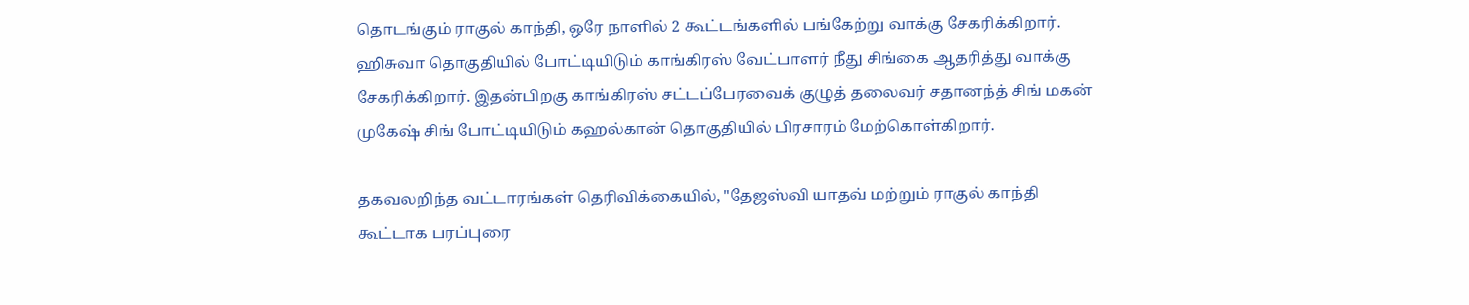தொடங்கும் ராகுல் காந்தி, ஒரே நாளில் 2 கூட்டங்களில் பங்கேற்று வாக்கு சேகரிக்கிறார். ஹிசுவா தொகுதியில் போட்டியிடும் காங்கிரஸ் வேட்பாளர் நீது சிங்கை ஆதரித்து வாக்கு சேகரிக்கிறார். இதன்பிறகு காங்கிரஸ் சட்டப்பேரவைக் குழுத் தலைவர் சதானந்த் சிங் மகன் முகேஷ் சிங் போட்டியிடும் கஹல்கான் தொகுதியில் பிரசாரம் மேற்கொள்கிறார்.

தகவலறிந்த வட்டாரங்கள் தெரிவிக்கையில், "தேஜஸ்வி யாதவ் மற்றும் ராகுல் காந்தி கூட்டாக பரப்புரை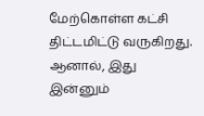மேற்கொள்ள கட்சி திட்டமிட்டு வருகிறது. ஆனால், இது இன்னும்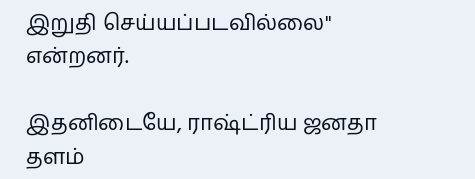இறுதி செய்யப்படவில்லை" என்றனர்.

இதனிடையே, ராஷ்ட்ரிய ஜனதா தளம்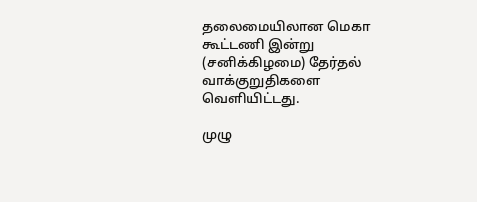தலைமையிலான மெகா கூட்டணி இன்று (சனிக்கிழமை) தேர்தல் வாக்குறுதிகளை வெளியிட்டது.

முழு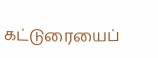கட்டுரையைப்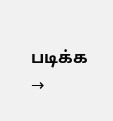படிக்க →